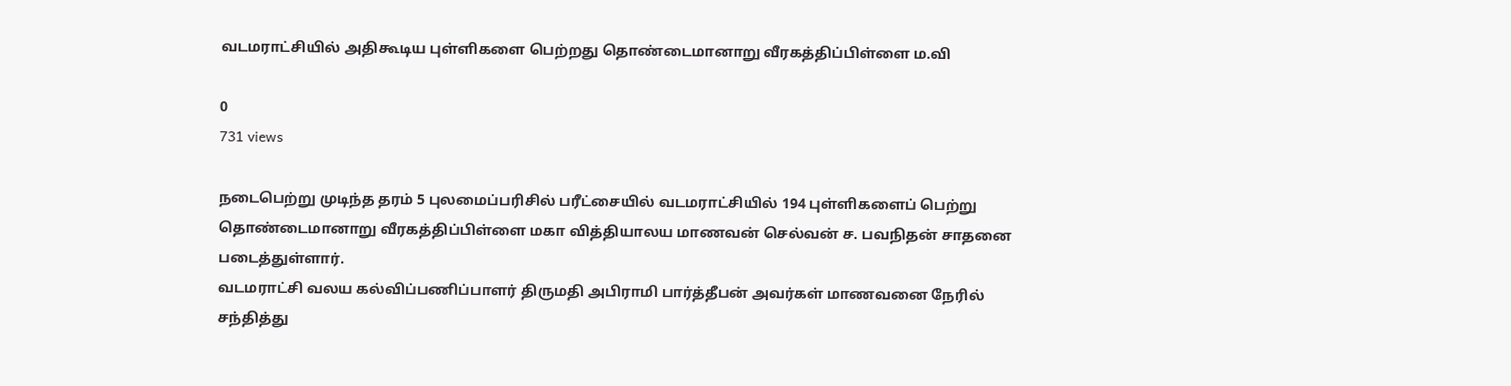வடமராட்சியில் அதிகூடிய புள்ளிகளை பெற்றது தொண்டைமானாறு வீரகத்திப்பிள்ளை ம.வி

0
731 views

நடைபெற்று முடிந்த தரம் 5 புலமைப்பரிசில் பரீட்சையில் வடமராட்சியில் 194 புள்ளிகளைப் பெற்று தொண்டைமானாறு வீரகத்திப்பிள்ளை மகா வித்தியாலய மாணவன் செல்வன் ச. பவநிதன் சாதனை படைத்துள்ளார்.
வடமராட்சி வலய கல்விப்பணிப்பாளர் திருமதி அபிராமி பார்த்தீபன் அவர்கள் மாணவனை நேரில் சந்தித்து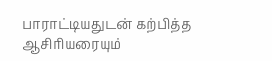பாராட்டியதுடன் கற்பித்த ஆசிரியரையும்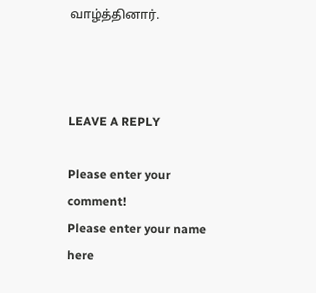வாழ்த்தினார்.



LEAVE A REPLY

Please enter your comment!
Please enter your name here